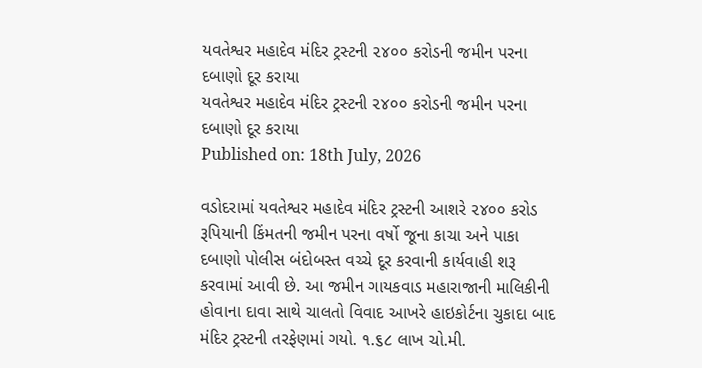યવતેશ્વર મહાદેવ મંદિર ટ્રસ્ટની ૨૪૦૦ કરોડની જમીન પરના દબાણો દૂર કરાયા
યવતેશ્વર મહાદેવ મંદિર ટ્રસ્ટની ૨૪૦૦ કરોડની જમીન પરના દબાણો દૂર કરાયા
Published on: 18th July, 2026

વડોદરામાં યવતેશ્વર મહાદેવ મંદિર ટ્રસ્ટની આશરે ૨૪૦૦ કરોડ રૂપિયાની કિંમતની જમીન પરના વર્ષો જૂના કાચા અને પાકા દબાણો પોલીસ બંદોબસ્ત વચ્ચે દૂર કરવાની કાર્યવાહી શરૂ કરવામાં આવી છે. આ જમીન ગાયકવાડ મહારાજાની માલિકીની હોવાના દાવા સાથે ચાલતો વિવાદ આખરે હાઇકોર્ટના ચુકાદા બાદ મંદિર ટ્રસ્ટની તરફેણમાં ગયો. ૧.૬૮ લાખ ચો.મી.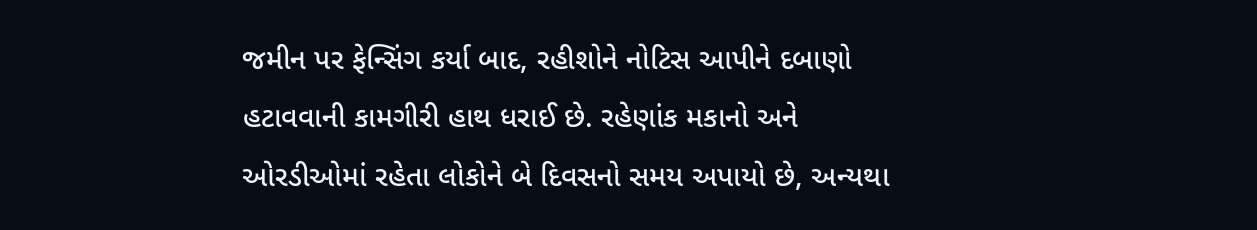જમીન પર ફેન્સિંગ કર્યા બાદ, રહીશોને નોટિસ આપીને દબાણો હટાવવાની કામગીરી હાથ ધરાઈ છે. રહેણાંક મકાનો અને ઓરડીઓમાં રહેતા લોકોને બે દિવસનો સમય અપાયો છે, અન્યથા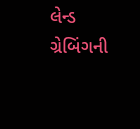લેન્ડ ગ્રેબિંગની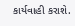કાર્યવાહી કરાશે.